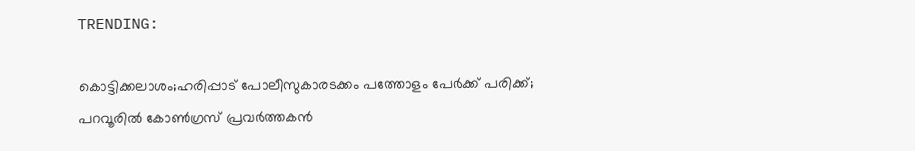TRENDING:

കൊട്ടിക്കലാശം;ഹരിപ്പാട് പോലീസുകാരടക്കം പത്തോളം പേർക്ക് പരിക്ക്; പറവൂരിൽ കോണ്‍ഗ്രസ് പ്രവര്‍ത്തകന്‍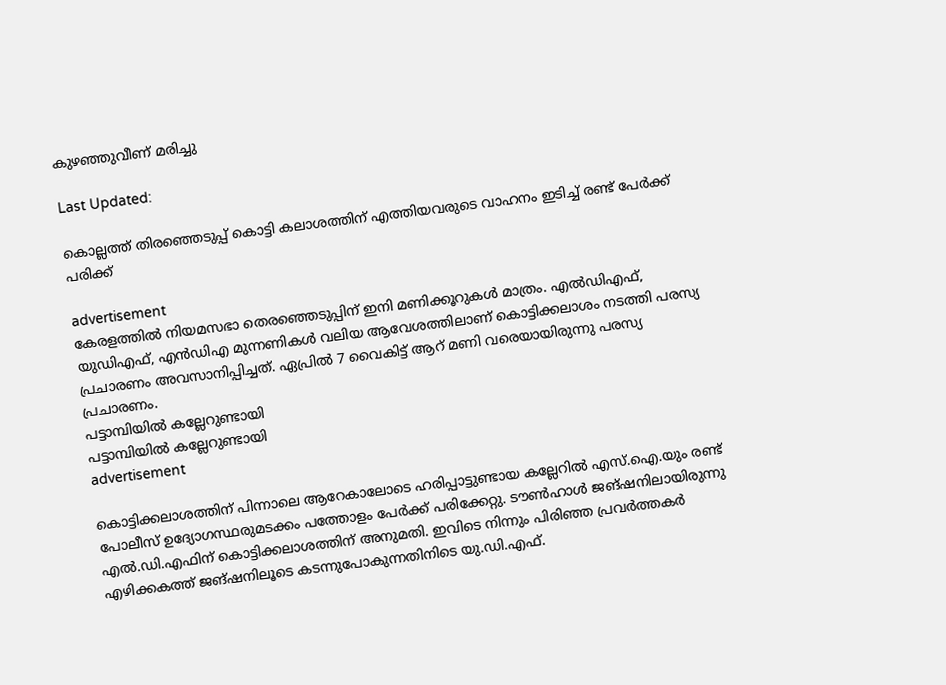കുഴഞ്ഞുവീണ് മരിച്ചു

Last Updated:

കൊല്ലത്ത് തിരഞ്ഞെടുപ്പ് കൊട്ടി കലാശത്തിന് എത്തിയവരുടെ വാഹനം ഇടിച്ച് രണ്ട് പേർക്ക് പരിക്ക്

advertisement
കേരളത്തിൽ നിയമസഭാ തെരഞ്ഞെടുപ്പിന് ഇനി മണിക്കൂറുകള്‍ മാത്രം. എല്‍ഡിഎഫ്, യുഡിഎഫ്, എന്‍ഡിഎ മുന്നണികള്‍ വലിയ ആവേശത്തിലാണ് കൊട്ടിക്കലാശം നടത്തി പരസ്യ പ്രചാരണം അവസാനിപ്പിച്ചത്. ഏപ്രിൽ 7 വൈകിട്ട് ആറ് മണി വരെയായിരുന്നു പരസ്യ പ്രചാരണം.
പട്ടാമ്പിയിൽ കല്ലേറുണ്ടായി
പട്ടാമ്പിയിൽ കല്ലേറുണ്ടായി
advertisement

കൊട്ടിക്കലാശത്തിന് പിന്നാലെ ആറേകാലോടെ ഹരിപ്പാട്ടുണ്ടായ കല്ലേറിൽ എസ്.ഐ.യും രണ്ട് പോലീസ് ഉദ്യോഗസ്ഥരുമടക്കം പത്തോളം പേർക്ക് പരിക്കേറ്റു. ടൗൺഹാൾ ജങ്ഷനിലായിരുന്നു എൽ.ഡി.എഫിന് കൊട്ടിക്കലാശത്തിന് അനുമതി. ഇവിടെ നിന്നും പിരിഞ്ഞ പ്രവർത്തകർ എഴിക്കകത്ത് ജങ്ഷനിലൂടെ കടന്നുപോകുന്നതിനിടെ യു.ഡി.എഫ്.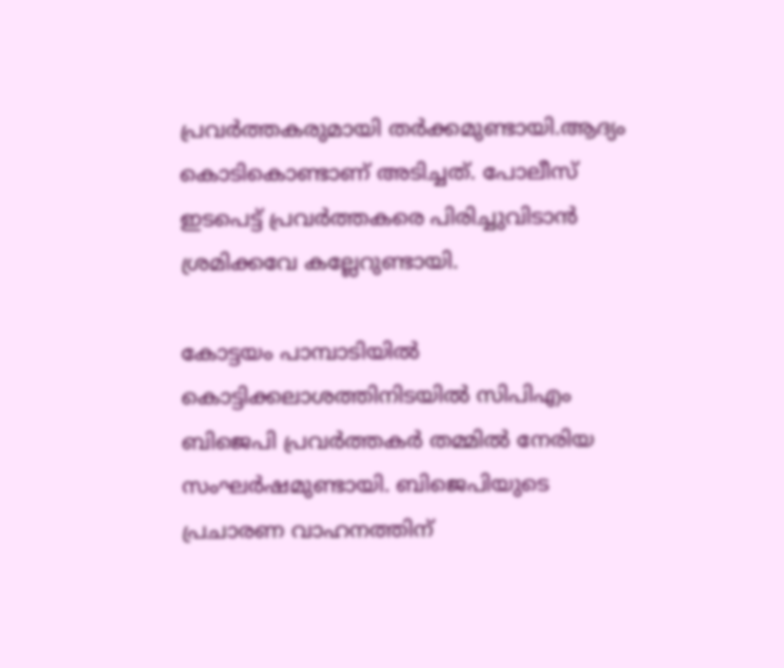പ്രവർത്തകരുമായി തർക്കമുണ്ടായി.ആദ്യം കൊടികൊണ്ടാണ് അടിച്ചത്. പോലീസ് ഇടപെട്ട് പ്രവർത്തകരെ പിരിച്ചുവിടാൻ ശ്രമിക്കവേ കല്ലേറുണ്ടായി.

കോട്ടയം പാമ്പാടിയിൽ കൊട്ടിക്കലാശത്തിനിടയിൽ സിപിഎം ബിജെപി പ്രവർത്തകർ തമ്മിൽ നേരിയ സംഘർഷമുണ്ടായി. ബിജെപിയുടെ പ്രചാരണ വാഹനത്തിന്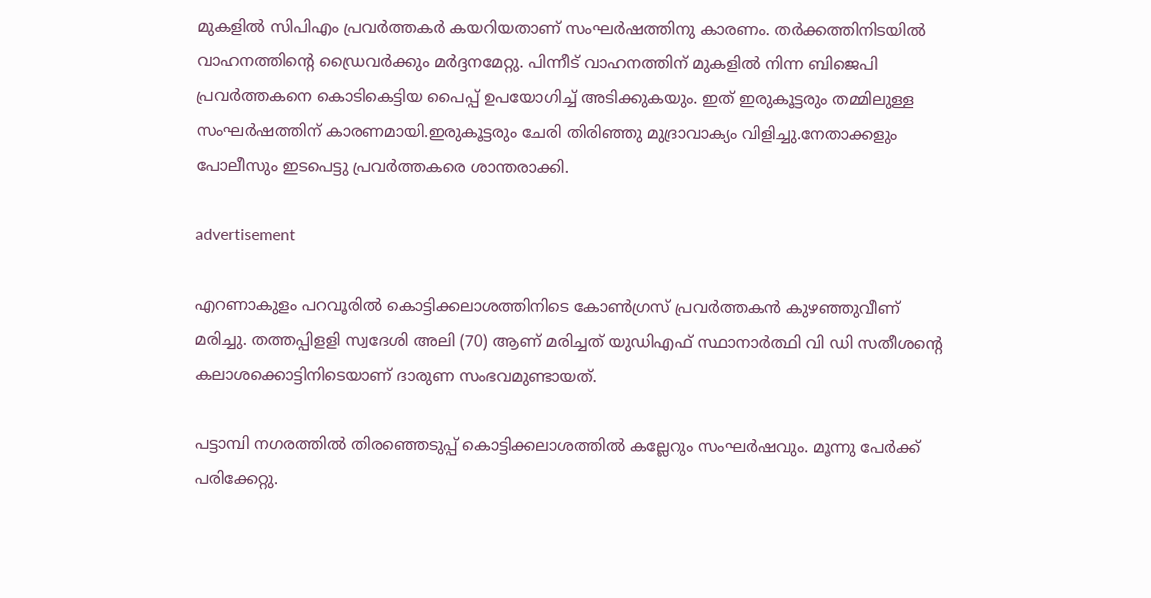മുകളിൽ സിപിഎം പ്രവർത്തകർ കയറിയതാണ് സംഘർഷത്തിനു കാരണം. തർക്കത്തിനിടയിൽ വാഹനത്തിന്റെ ഡ്രൈവർക്കും മർദ്ദനമേറ്റു. പിന്നീട് വാഹനത്തിന് മുകളിൽ നിന്ന ബിജെപി പ്രവർത്തകനെ കൊടികെട്ടിയ പൈപ്പ് ഉപയോഗിച്ച് അടിക്കുകയും. ഇത് ഇരുകൂട്ടരും തമ്മിലുള്ള സംഘർഷത്തിന് കാരണമായി.ഇരുകൂട്ടരും ചേരി തിരിഞ്ഞു മുദ്രാവാക്യം വിളിച്ചു.നേതാക്കളും പോലീസും ഇടപെട്ടു പ്രവർത്തകരെ ശാന്തരാക്കി.

advertisement

എറണാകുളം പറവൂരിൽ കൊട്ടിക്കലാശത്തിനിടെ കോണ്‍ഗ്രസ് പ്രവര്‍ത്തകന്‍ കുഴഞ്ഞുവീണ് മരിച്ചു. തത്തപ്പിളളി സ്വദേശി അലി (70) ആണ് മരിച്ചത് യുഡിഎഫ് സ്ഥാനാർത്ഥി വി ഡി സതീശൻ്റെ കലാശക്കൊട്ടിനിടെയാണ് ദാരുണ സംഭവമുണ്ടായത്.

പട്ടാമ്പി നഗരത്തിൽ തിരഞ്ഞെടുപ്പ് കൊട്ടിക്കലാശത്തിൽ കല്ലേറും സംഘർഷവും. മൂന്നു പേർക്ക് പരിക്കേറ്റു.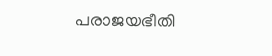പരാജയഭീതി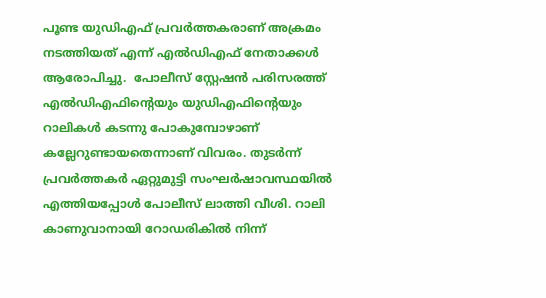പൂണ്ട യുഡിഎഫ് പ്രവർത്തകരാണ് അക്രമം നടത്തിയത് എന്ന് എൽഡിഎഫ് നേതാക്കൾ ആരോപിച്ചു.  പോലീസ് സ്റ്റേഷൻ പരിസരത്ത് എൽഡിഎഫിന്റെയും യുഡിഎഫിന്റെയും റാലികൾ കടന്നു പോകുമ്പോഴാണ് കല്ലേറുണ്ടായതെന്നാണ് വിവരം. തുടർന്ന് പ്രവർത്തകർ ഏറ്റുമുട്ടി സംഘർഷാവസ്ഥയിൽ എത്തിയപ്പോൾ പോലീസ് ലാത്തി വീശി. റാലി കാണുവാനായി റോഡരികിൽ നിന്ന്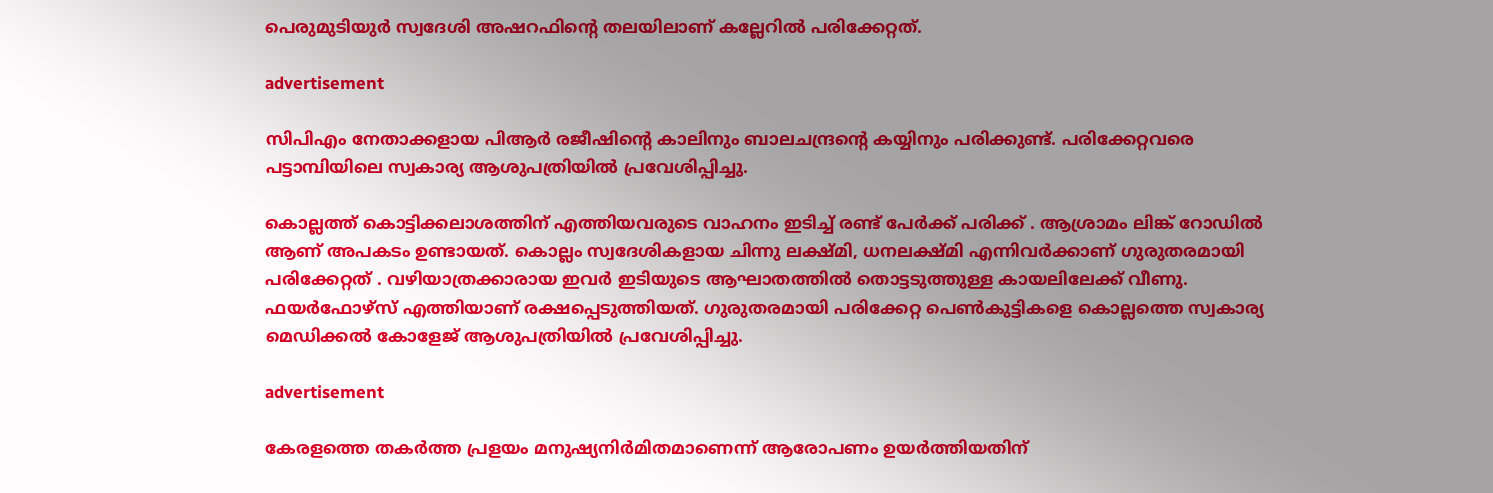പെരുമുടിയുർ സ്വദേശി അഷറഫിന്റെ തലയിലാണ് കല്ലേറിൽ പരിക്കേറ്റത്.

advertisement

സിപിഎം നേതാക്കളായ പിആർ രജീഷിന്റെ കാലിനും ബാലചന്ദ്രന്റെ കയ്യിനും പരിക്കുണ്ട്. പരിക്കേറ്റവരെ പട്ടാമ്പിയിലെ സ്വകാര്യ ആശുപത്രിയിൽ പ്രവേശിപ്പിച്ചു.

കൊല്ലത്ത് കൊട്ടിക്കലാശത്തിന് എത്തിയവരുടെ വാഹനം ഇടിച്ച് രണ്ട് പേർക്ക് പരിക്ക് . ആശ്രാമം ലിങ്ക് റോഡിൽ ആണ് അപകടം ഉണ്ടായത്. കൊല്ലം സ്വദേശികളായ ചിന്നു ലക്ഷ്മി, ധനലക്ഷ്മി എന്നിവർക്കാണ് ഗുരുതരമായി പരിക്കേറ്റത് . വഴിയാത്രക്കാരായ ഇവർ ഇടിയുടെ ആഘാതത്തിൽ തൊട്ടടുത്തുള്ള കായലിലേക്ക് വീണു. ഫയർഫോഴ്സ് എത്തിയാണ് രക്ഷപ്പെടുത്തിയത്. ഗുരുതരമായി പരിക്കേറ്റ പെൺകുട്ടികളെ കൊല്ലത്തെ സ്വകാര്യ മെഡിക്കൽ കോളേജ് ആശുപത്രിയിൽ പ്രവേശിപ്പിച്ചു.

advertisement

കേരളത്തെ തകർത്ത പ്രളയം മനുഷ്യനിർമിതമാണെന്ന് ആരോപണം ഉയർത്തിയതിന്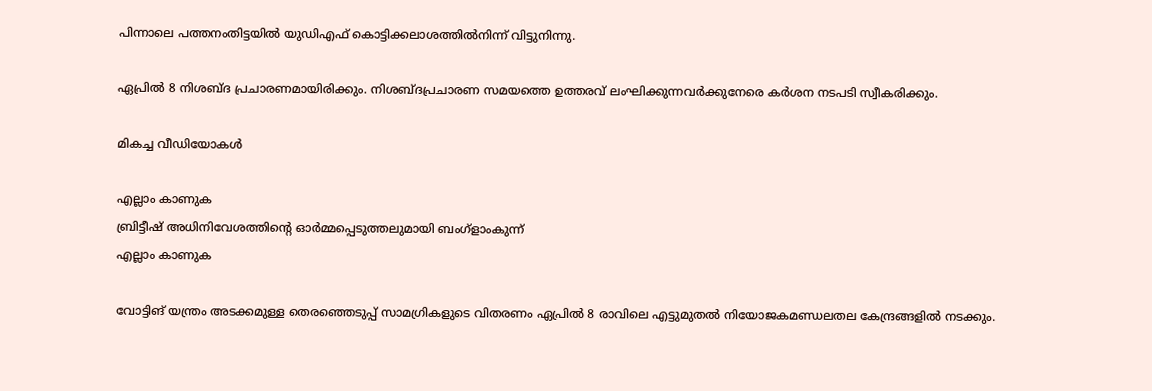പിന്നാലെ പത്തനംതിട്ടയിൽ യുഡിഎഫ് കൊട്ടിക്കലാശത്തിൽനിന്ന് വിട്ടുനിന്നു.

ഏപ്രിൽ 8 നിശബ്ദ പ്രചാരണമായിരിക്കും. നിശബ്ദപ്രചാരണ സമയത്തെ ഉത്തരവ് ലംഘിക്കുന്നവര്‍ക്കുനേരെ കര്‍ശന നടപടി സ്വീകരിക്കും.

മികച്ച വീഡിയോകൾ

എല്ലാം കാണുക
ബ്രിട്ടീഷ് അധിനിവേശത്തിൻ്റെ ഓർമ്മപ്പെടുത്തലുമായി ബംഗ്ളാംകുന്ന്
എല്ലാം കാണുക

വോട്ടിങ് യന്ത്രം അടക്കമുള്ള തെരഞ്ഞെടുപ്പ് സാമഗ്രികളുടെ വിതരണം ഏപ്രിൽ 8 രാവിലെ എട്ടുമുതല്‍ നിയോജകമണ്ഡലതല കേന്ദ്രങ്ങളില്‍ നടക്കും.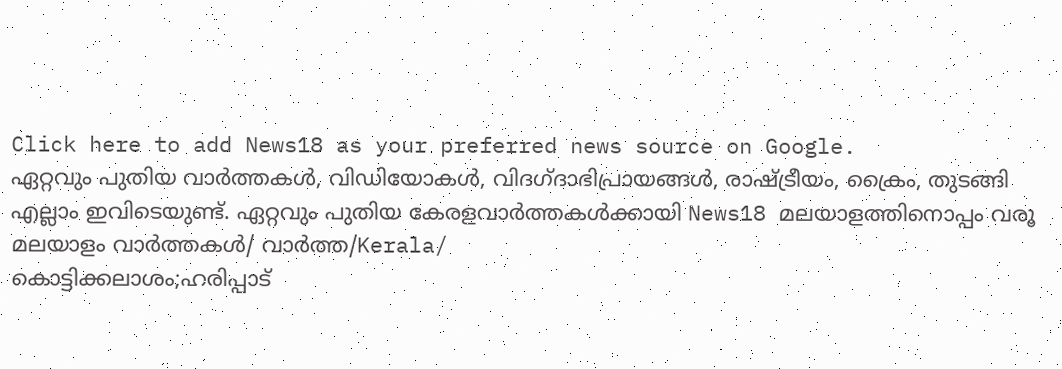Click here to add News18 as your preferred news source on Google.
ഏറ്റവും പുതിയ വാർത്തകൾ, വിഡിയോകൾ, വിദഗ്ദാഭിപ്രായങ്ങൾ, രാഷ്ട്രീയം, ക്രൈം, തുടങ്ങി എല്ലാം ഇവിടെയുണ്ട്. ഏറ്റവും പുതിയ കേരളവാർത്തകൾക്കായി News18 മലയാളത്തിനൊപ്പം വരൂ
മലയാളം വാർത്തകൾ/ വാർത്ത/Kerala/
കൊട്ടിക്കലാശം;ഹരിപ്പാട്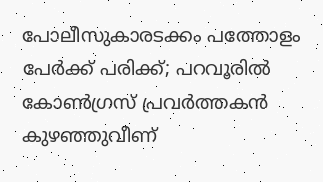പോലീസുകാരടക്കം പത്തോളം പേർക്ക് പരിക്ക്; പറവൂരിൽ കോണ്‍ഗ്രസ് പ്രവര്‍ത്തകന്‍ കുഴഞ്ഞുവീണ്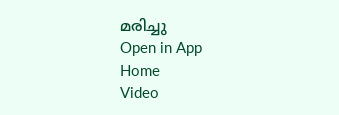മരിച്ചു
Open in App
Home
Video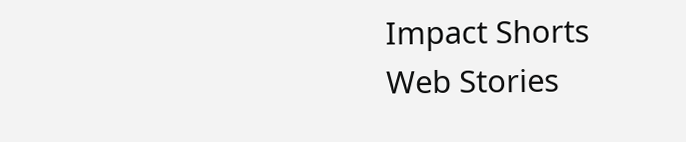Impact Shorts
Web Stories